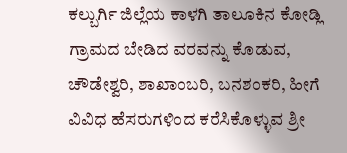ಕಲ್ಬುರ್ಗಿ ಜಿಲ್ಲೆಯ ಕಾಳಗಿ ತಾಲೂಕಿನ ಕೋಡ್ಲಿ ಗ್ರಾಮದ ಬೇಡಿದ ವರವನ್ನು ಕೊಡುವ, ಚೌಡೇಶ್ವರಿ, ಶಾಖಾಂಬರಿ, ಬನಶಂಕರಿ, ಹೀಗೆ ವಿವಿಧ ಹೆಸರುಗಳಿಂದ ಕರೆಸಿಕೊಳ್ಳುವ ಶ್ರೀ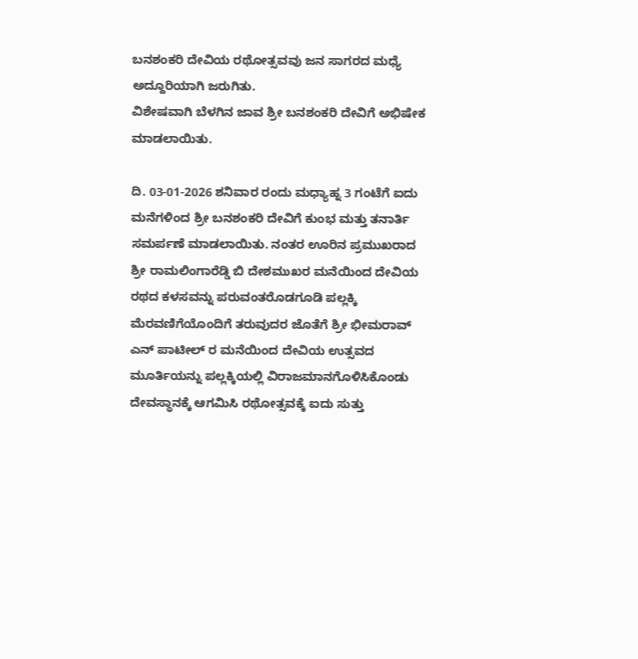ಬನಶಂಕರಿ ದೇವಿಯ ರಥೋತ್ಸವವು ಜನ ಸಾಗರದ ಮಧ್ಯೆ ಅದ್ದೂರಿಯಾಗಿ ಜರುಗಿತು.
ವಿಶೇಷವಾಗಿ ಬೆಳಗಿನ ಜಾವ ಶ್ರೀ ಬನಶಂಕರಿ ದೇವಿಗೆ ಅಭಿಷೇಕ ಮಾಡಲಾಯಿತು.

ದಿ. 03-01-2026 ಶನಿವಾರ ರಂದು ಮಧ್ಯಾಹ್ನ 3 ಗಂಟೆಗೆ ಐದು ಮನೆಗಳಿಂದ ಶ್ರೀ ಬನಶಂಕರಿ ದೇವಿಗೆ ಕುಂಭ ಮತ್ತು ತನಾರ್ತಿ ಸಮರ್ಪಣೆ ಮಾಡಲಾಯಿತು. ನಂತರ ಊರಿನ ಪ್ರಮುಖರಾದ ಶ್ರೀ ರಾಮಲಿಂಗಾರೆಡ್ಡಿ ಬಿ ದೇಶಮುಖರ ಮನೆಯಿಂದ ದೇವಿಯ ರಥದ ಕಳಸವನ್ನು ಪರುವಂತರೊಡಗೂಡಿ ಪಲ್ಲಕ್ಕಿ ಮೆರವಣಿಗೆಯೊಂದಿಗೆ ತರುವುದರ ಜೊತೆಗೆ ಶ್ರೀ ಭೀಮರಾವ್ ಎನ್ ಪಾಟೀಲ್ ರ ಮನೆಯಿಂದ ದೇವಿಯ ಉತ್ಸವದ ಮೂರ್ತಿಯನ್ನು ಪಲ್ಲಕ್ಕಿಯಲ್ಲಿ ವಿರಾಜಮಾನಗೊಳಿಸಿಕೊಂಡು ದೇವಸ್ಥಾನಕ್ಕೆ ಆಗಮಿಸಿ ರಥೋತ್ಸವಕ್ಕೆ ಐದು ಸುತ್ತು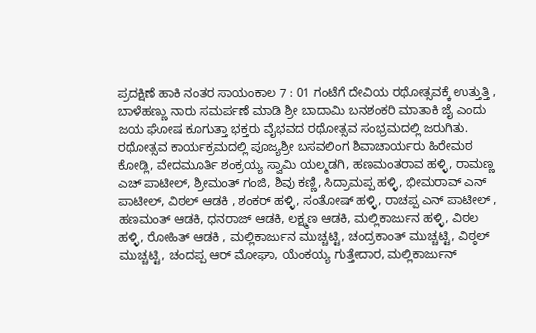ಪ್ರದಕ್ಷಿಣೆ ಹಾಕಿ ನಂತರ ಸಾಯಂಕಾಲ 7 : 01 ಗಂಟೆಗೆ ದೇವಿಯ ರಥೋತ್ಸವಕ್ಕೆ ಉತ್ತುತ್ತಿ , ಬಾಳೆಹಣ್ಣು ನಾರು ಸಮರ್ಪಣೆ ಮಾಡಿ ಶ್ರೀ ಬಾದಾಮಿ ಬನಶಂಕರಿ ಮಾತಾಕಿ ಜೈ ಎಂದು ಜಯ ಘೋಷ ಕೂಗುತ್ತಾ ಭಕ್ತರು ವೈಭವದ ರಥೋತ್ಸವ ಸಂಭ್ರಮದಲ್ಲಿ ಜರುಗಿತು.
ರಥೋತ್ಸವ ಕಾರ್ಯಕ್ರಮದಲ್ಲಿ ಪೂಜ್ಯಶ್ರೀ ಬಸವಲಿಂಗ ಶಿವಾಚಾರ್ಯರು ಹಿರೇಮಠ ಕೋಡ್ಲಿ, ವೇದಮೂರ್ತಿ ಶಂಕ್ರಯ್ಯ ಸ್ವಾಮಿ ಯಲ್ಮಡಗಿ, ಹಣಮಂತರಾವ ಹಳ್ಳಿ, ರಾಮಣ್ಣ ಎಚ್ ಪಾಟೀಲ್, ಶ್ರೀಮಂತ್ ಗಂಜಿ, ಶಿವು ಕಣ್ಣಿ, ಸಿದ್ರಾಮಪ್ಪ ಹಳ್ಳಿ, ಭೀಮರಾವ್ ಎನ್ ಪಾಟೀಲ್, ವಿಠಲ್ ಆಡಕಿ , ಶಂಕರ್ ಹಳ್ಳಿ, ಸಂತೋಷ್ ಹಳ್ಳಿ, ರಾಚಪ್ಪ ಎನ್ ಪಾಟೀಲ್ , ಹಣಮಂತ್ ಆಡಕಿ, ಧನರಾಜ್ ಆಡಕಿ, ಲಕ್ಷ್ಮಣ ಆಡಕಿ, ಮಲ್ಲಿಕಾರ್ಜುನ ಹಳ್ಳಿ, ವಿಠಲ ಹಳ್ಳಿ, ರೋಹಿತ್ ಆಡಕಿ , ಮಲ್ಲಿಕಾರ್ಜುನ ಮುಚ್ಚಟ್ಟಿ, ಚಂದ್ರಕಾಂತ್ ಮುಚ್ಚಟ್ಟಿ, ವಿಠ್ಠಲ್ ಮುಚ್ಚಟ್ಟಿ, ಚಂದಪ್ಪ ಆರ್ ಮೋಘಾ, ಯೆಂಕಯ್ಯ ಗುತ್ತೇದಾರ, ಮಲ್ಲಿಕಾರ್ಜುನ್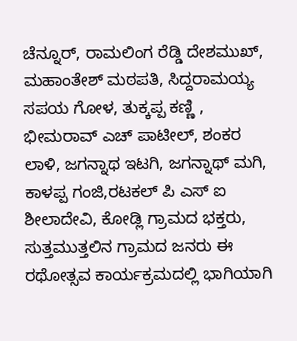ಚೆನ್ನೂರ್, ರಾಮಲಿಂಗ ರೆಡ್ಡಿ ದೇಶಮುಖ್, ಮಹಾಂತೇಶ್ ಮಠಪತಿ, ಸಿದ್ದರಾಮಯ್ಯ ಸಪಯ ಗೋಳ, ತುಕ್ಕಪ್ಪ ಕಣ್ಣಿ , ಭೀಮರಾವ್ ಎಚ್ ಪಾಟೀಲ್, ಶಂಕರ ಲಾಳಿ, ಜಗನ್ನಾಥ ಇಟಗಿ, ಜಗನ್ನಾಥ್ ಮಗಿ, ಕಾಳಪ್ಪ ಗಂಜಿ,ರಟಕಲ್ ಪಿ ಎಸ್ ಐ ಶೀಲಾದೇವಿ, ಕೋಡ್ಲಿ ಗ್ರಾಮದ ಭಕ್ತರು, ಸುತ್ತಮುತ್ತಲಿನ ಗ್ರಾಮದ ಜನರು ಈ ರಥೋತ್ಸವ ಕಾರ್ಯಕ್ರಮದಲ್ಲಿ ಭಾಗಿಯಾಗಿ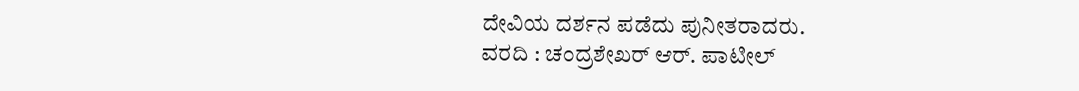ದೇವಿಯ ದರ್ಶನ ಪಡೆದು ಪುನೀತರಾದರು.
ವರದಿ : ಚಂದ್ರಶೇಖರ್ ಆರ್. ಪಾಟೀಲ್